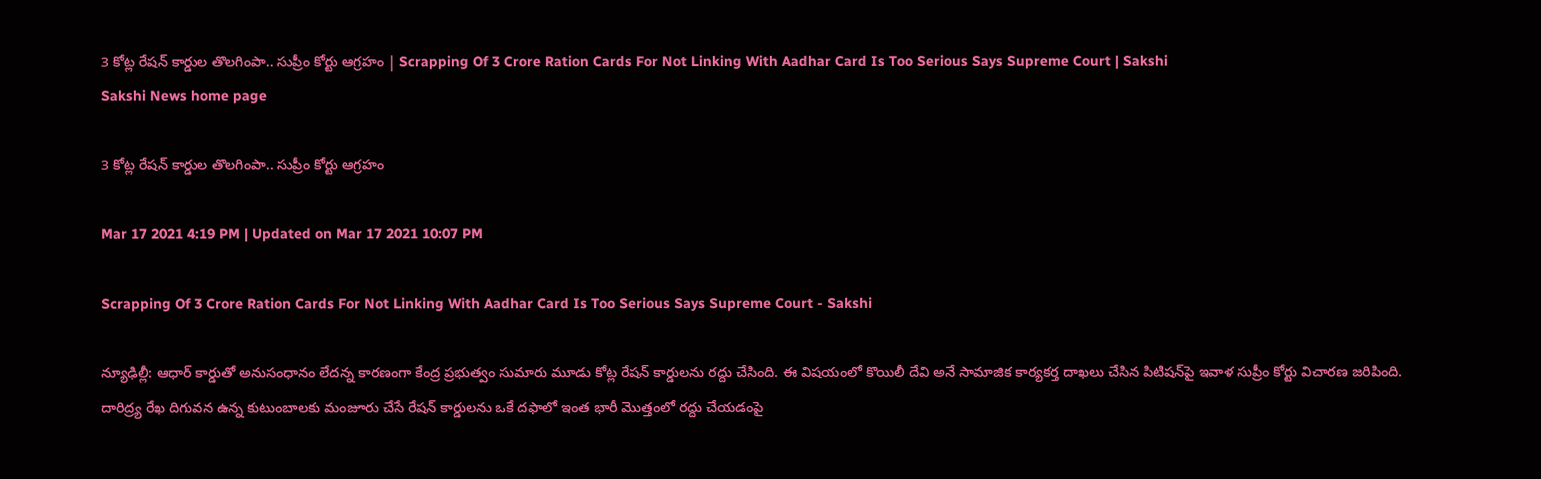3 కోట్ల రేషన్‌ కార్డుల తొలగింపా.. సుప్రీం కోర్టు ఆగ్రహం | Scrapping Of 3 Crore Ration Cards For Not Linking With Aadhar Card Is Too Serious Says Supreme Court | Sakshi
Sakshi News home page

3 కోట్ల రేషన్‌ కార్డుల తొలగింపా.. సుప్రీం కోర్టు ఆగ్రహం

Mar 17 2021 4:19 PM | Updated on Mar 17 2021 10:07 PM

Scrapping Of 3 Crore Ration Cards For Not Linking With Aadhar Card Is Too Serious Says Supreme Court - Sakshi

న్యూఢిల్లీ: ఆధార్ కార్డుతో అనుసంధానం లేదన్న కారణంగా కేంద్ర ప్ర‌భుత్వం సుమారు మూడు కోట్ల రేష‌న్ కార్డుల‌ను ర‌ద్దు చేసింది. ఈ విషయంలో కొయిలీ దేవి అనే సామాజిక కార్యకర్త దాఖలు చేసిన పిటిష‌న్‌పై ఇవాళ సుప్రీం కోర్టు విచారణ జరిపింది. దారిద్ర్య రేఖ దిగువన ఉన్న కుటుంబాలకు మంజూరు చేసే రేషన్‌ కార్డులను ఒకే దఫాలో ఇంత భారీ మొత్తంలో రద్దు చేయడంపై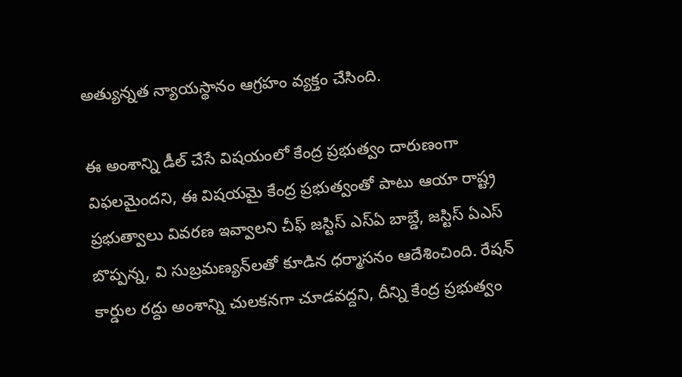అత్యున్నత న్యాయస్థానం ఆగ్రహం వ్యక్తం చేసింది.

ఈ అంశాన్ని డీల్‌ చేసే విషయంలో కేంద్ర ప్రభుత్వం దారుణంగా విఫలమైందని, ఈ విషయమై కేంద్ర ప్రభుత్వంతో పాటు ఆయా రాష్ట్ర ప్ర‌భుత్వాలు వివ‌ర‌ణ ఇవ్వాల‌ని చీఫ్ జ‌స్టిస్ ఎస్ఏ బాబ్డే, జ‌స్టిస్ ఏఎస్ బొప్ప‌న్న, వి సుబ్ర‌మ‌ణ్యన్‌ల‌తో కూడిన ధ‌ర్మాస‌నం ఆదేశించింది. రేష‌న్ కార్డుల‌ ర‌ద్దు అంశాన్ని చుల‌క‌న‌గా చూడ‌వ‌ద్దని, దీన్ని కేంద్ర ప్రభుత్వం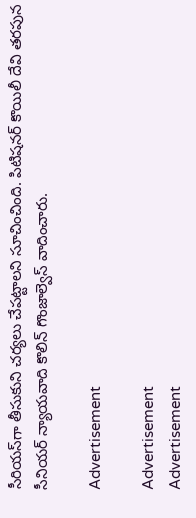సీరియ‌స్‌గా తీసుకుని చ‌ర్య‌లు చేప‌ట్టాల‌ని సూచించింది. పిటిషనర్‌ కొయిలీ దేవి త‌ర‌పున సీనియ‌ర్ న్యాయ‌వాది కొలిన్ గొంజాల్వెస్ వాదించారు.

Advertisement

Advertisement
Advertisement